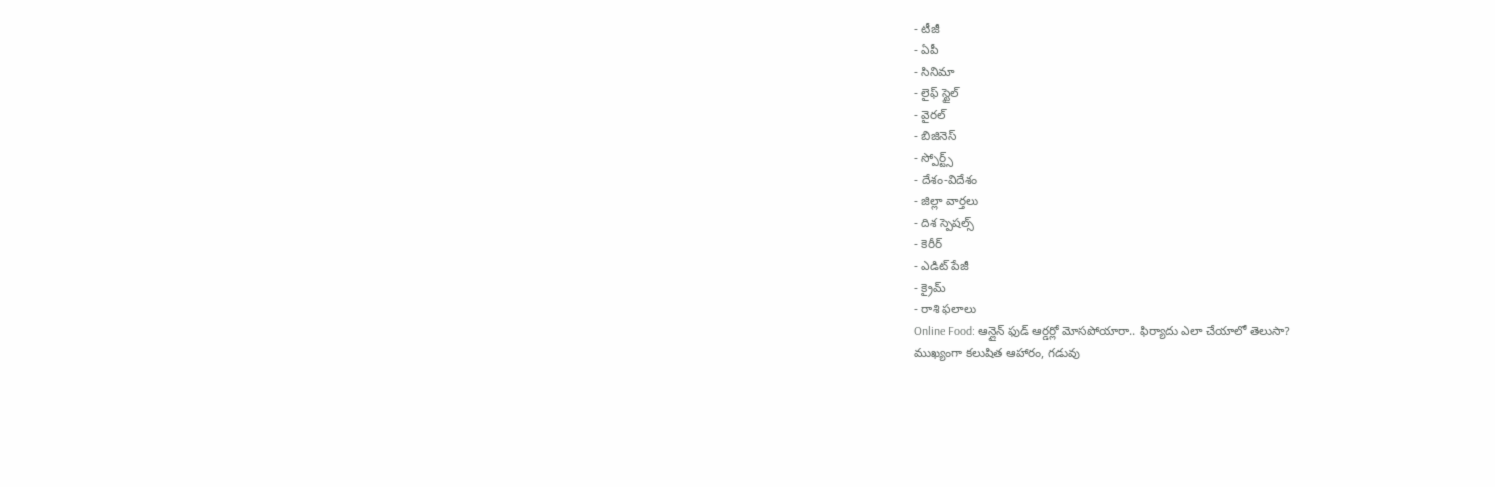- టీజీ
- ఏపీ
- సినిమా
- లైఫ్ స్టైల్
- వైరల్
- బిజినెస్
- స్పోర్ట్స్
- దేశం-విదేశం
- జిల్లా వార్తలు
- దిశ స్పెషల్స్
- కెరీర్
- ఎడిట్ పేజీ
- క్రైమ్
- రాశి ఫలాలు
Online Food: ఆన్లైన్ ఫుడ్ ఆర్డర్లో మోసపోయారా.. ఫిర్యాదు ఎలా చేయాలో తెలుసా?
ముఖ్యంగా కలుషిత ఆహారం, గడువు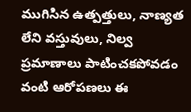ముగిసిన ఉత్పత్తులు, నాణ్యత లేని వస్తువులు, నిల్వ ప్రమాణాలు పాటించకపోవడం వంటి ఆరోపణలు ఈ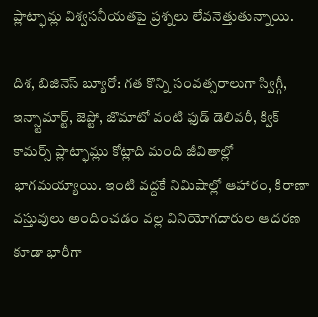ప్లాట్ఫామ్ల విశ్వసనీయతపై ప్రశ్నలు లేవనెత్తుతున్నాయి.

దిశ, బిజినెస్ బ్యూరో: గత కొన్ని సంవత్సరాలుగా స్విగ్గీ, ఇన్స్టామార్ట్, జెప్టో, జొమాటో వంటి ఫుడ్ డెలివరీ, క్విక్ కామర్స్ ప్లాట్ఫామ్లు కోట్లాది మంది జీవితాల్లో భాగమయ్యాయి. ఇంటి వద్దకే నిమిషాల్లో ఆహారం, కిరాణా వస్తువులు అందించడం వల్ల వినియోగదారుల ఆదరణ కూడా భారీగా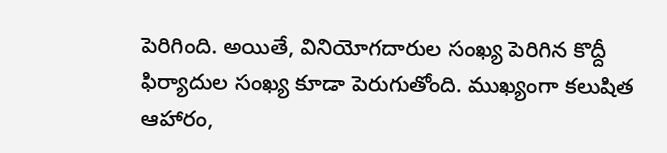పెరిగింది. అయితే, వినియోగదారుల సంఖ్య పెరిగిన కొద్దీ ఫిర్యాదుల సంఖ్య కూడా పెరుగుతోంది. ముఖ్యంగా కలుషిత ఆహారం,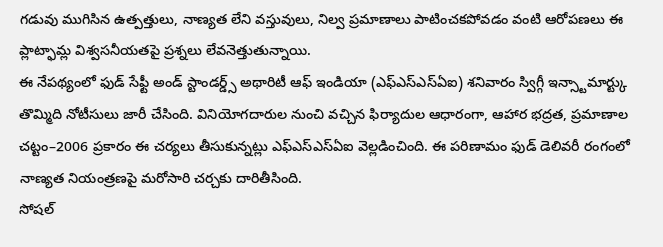గడువు ముగిసిన ఉత్పత్తులు, నాణ్యత లేని వస్తువులు, నిల్వ ప్రమాణాలు పాటించకపోవడం వంటి ఆరోపణలు ఈ ప్లాట్ఫామ్ల విశ్వసనీయతపై ప్రశ్నలు లేవనెత్తుతున్నాయి.
ఈ నేపథ్యంలో ఫుడ్ సేఫ్టీ అండ్ స్టాండర్డ్స్ అథారిటీ ఆఫ్ ఇండియా (ఎఫ్ఎస్ఎస్ఏఐ) శనివారం స్విగ్గీ ఇన్స్టామార్ట్కు తొమ్మిది నోటీసులు జారీ చేసింది. వినియోగదారుల నుంచి వచ్చిన ఫిర్యాదుల ఆధారంగా, ఆహార భద్రత, ప్రమాణాల చట్టం–2006 ప్రకారం ఈ చర్యలు తీసుకున్నట్లు ఎఫ్ఎస్ఎస్ఏఐ వెల్లడించింది. ఈ పరిణామం ఫుడ్ డెలివరీ రంగంలో నాణ్యత నియంత్రణపై మరోసారి చర్చకు దారితీసింది.
సోషల్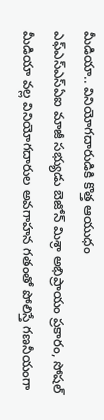మీడియా.. వినియోగదారుడికి కొత్త ఆయుధం
ఎఫ్ఎస్ఎస్ఏఐ మాజీ సభ్యుడు బెజోన్ మిశ్రా అభిప్రాయం ప్రకారం, సోషల్ మీడియా వల్ల వినియోగదారుల అవగాహన గతంతో పోలిస్తే గణనీయంగా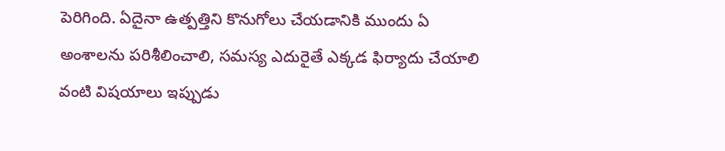పెరిగింది. ఏదైనా ఉత్పత్తిని కొనుగోలు చేయడానికి ముందు ఏ అంశాలను పరిశీలించాలి, సమస్య ఎదురైతే ఎక్కడ ఫిర్యాదు చేయాలి వంటి విషయాలు ఇప్పుడు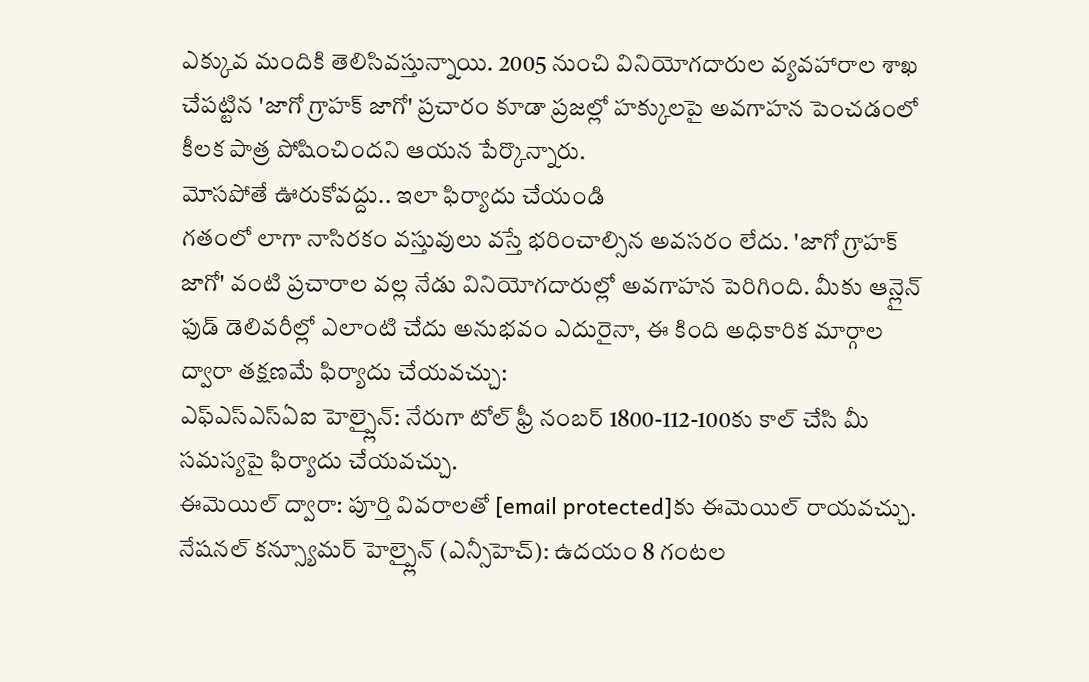ఎక్కువ మందికి తెలిసివస్తున్నాయి. 2005 నుంచి వినియోగదారుల వ్యవహారాల శాఖ చేపట్టిన 'జాగో గ్రాహక్ జాగో' ప్రచారం కూడా ప్రజల్లో హక్కులపై అవగాహన పెంచడంలో కీలక పాత్ర పోషించిందని ఆయన పేర్కొన్నారు.
మోసపోతే ఊరుకోవద్దు.. ఇలా ఫిర్యాదు చేయండి
గతంలో లాగా నాసిరకం వస్తువులు వస్తే భరించాల్సిన అవసరం లేదు. 'జాగో గ్రాహక్ జాగో' వంటి ప్రచారాల వల్ల నేడు వినియోగదారుల్లో అవగాహన పెరిగింది. మీకు ఆన్లైన్ ఫుడ్ డెలివరీల్లో ఎలాంటి చేదు అనుభవం ఎదురైనా, ఈ కింది అధికారిక మార్గాల ద్వారా తక్షణమే ఫిర్యాదు చేయవచ్చు:
ఎఫ్ఎస్ఎస్ఏఐ హెల్ప్లైన్: నేరుగా టోల్ ఫ్రీ నంబర్ 1800-112-100కు కాల్ చేసి మీ సమస్యపై ఫిర్యాదు చేయవచ్చు.
ఈమెయిల్ ద్వారా: పూర్తి వివరాలతో [email protected]కు ఈమెయిల్ రాయవచ్చు.
నేషనల్ కన్స్యూమర్ హెల్ప్లైన్ (ఎన్సీహెచ్): ఉదయం 8 గంటల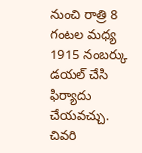నుంచి రాత్రి 8 గంటల మధ్య 1915 నంబర్కు డయల్ చేసి ఫిర్యాదు చేయవచ్చు.
చివరి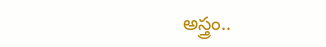అస్త్రం..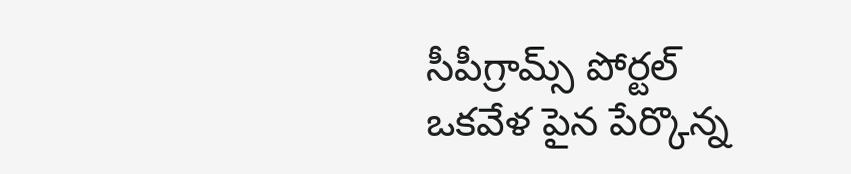సీపీగ్రామ్స్ పోర్టల్
ఒకవేళ పైన పేర్కొన్న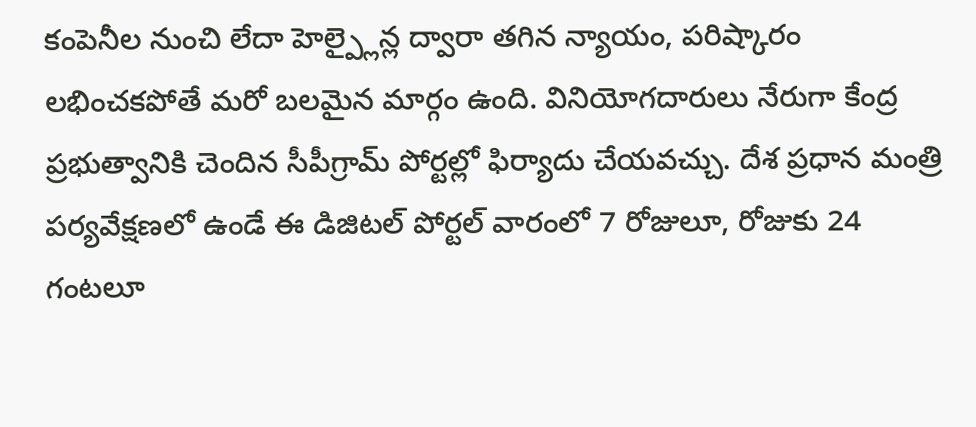కంపెనీల నుంచి లేదా హెల్ప్లైన్ల ద్వారా తగిన న్యాయం, పరిష్కారం లభించకపోతే మరో బలమైన మార్గం ఉంది. వినియోగదారులు నేరుగా కేంద్ర ప్రభుత్వానికి చెందిన సీపీగ్రామ్ పోర్టల్లో ఫిర్యాదు చేయవచ్చు. దేశ ప్రధాన మంత్రి పర్యవేక్షణలో ఉండే ఈ డిజిటల్ పోర్టల్ వారంలో 7 రోజులూ, రోజుకు 24 గంటలూ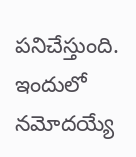పనిచేస్తుంది. ఇందులో నమోదయ్యే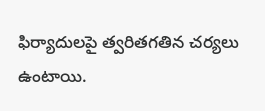ఫిర్యాదులపై త్వరితగతిన చర్యలు ఉంటాయి.